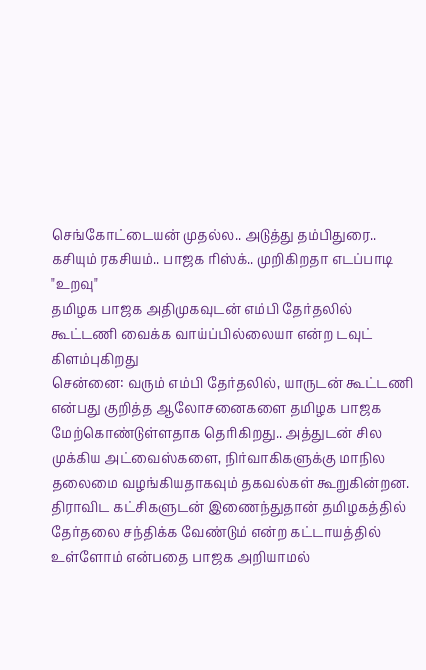செங்கோட்டையன் முதல்ல.. அடுத்து தம்பிதுரை.. கசியும் ரகசியம்.. பாஜக ரிஸ்க்.. முறிகிறதா எடப்பாடி "உறவு"
தமிழக பாஜக அதிமுகவுடன் எம்பி தேர்தலில் கூட்டணி வைக்க வாய்ப்பில்லையா என்ற டவுட் கிளம்புகிறது
சென்னை: வரும் எம்பி தேர்தலில், யாருடன் கூட்டணி என்பது குறித்த ஆலோசனைகளை தமிழக பாஜக மேற்கொண்டுள்ளதாக தெரிகிறது.. அத்துடன் சில முக்கிய அட்வைஸ்களை, நிர்வாகிகளுக்கு மாநில தலைமை வழங்கியதாகவும் தகவல்கள் கூறுகின்றன.
திராவிட கட்சிகளுடன் இணைந்துதான் தமிழகத்தில் தேர்தலை சந்திக்க வேண்டும் என்ற கட்டாயத்தில் உள்ளோம் என்பதை பாஜக அறியாமல்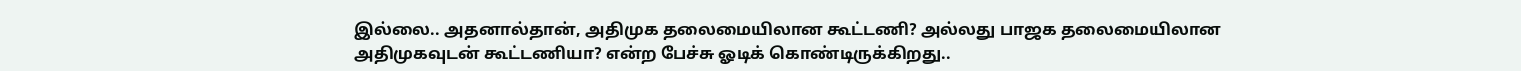இல்லை.. அதனால்தான், அதிமுக தலைமையிலான கூட்டணி? அல்லது பாஜக தலைமையிலான அதிமுகவுடன் கூட்டணியா? என்ற பேச்சு ஓடிக் கொண்டிருக்கிறது..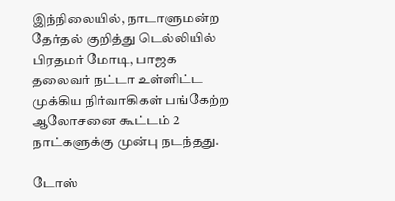இந்நிலையில், நாடாளுமன்ற தேர்தல் குறித்து டெல்லியில் பிரதமர் மோடி, பாஜக தலைவர் நட்டா உள்ளிட்ட முக்கிய நிர்வாகிகள் பங்கேற்ற ஆலோசனை கூட்டம் 2 நாட்களுக்கு முன்பு நடந்தது.

டோஸ்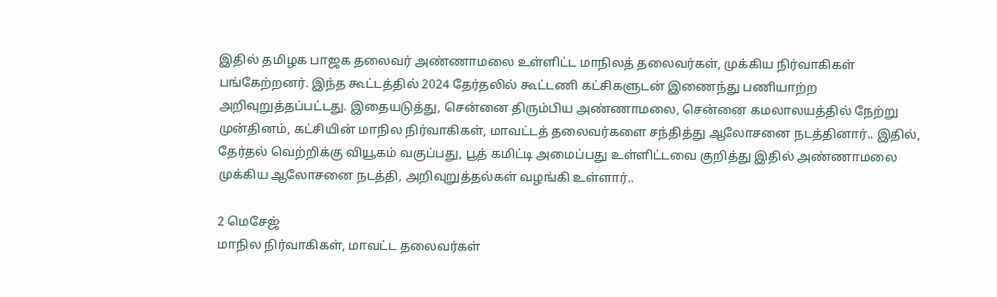இதில் தமிழக பாஜக தலைவர் அண்ணாமலை உள்ளிட்ட மாநிலத் தலைவர்கள், முக்கிய நிர்வாகிகள் பங்கேற்றனர். இந்த கூட்டத்தில் 2024 தேர்தலில் கூட்டணி கட்சிகளுடன் இணைந்து பணியாற்ற அறிவுறுத்தப்பட்டது. இதையடுத்து, சென்னை திரும்பிய அண்ணாமலை, சென்னை கமலாலயத்தில் நேற்று முன்தினம், கட்சியின் மாநில நிர்வாகிகள், மாவட்டத் தலைவர்களை சந்தித்து ஆலோசனை நடத்தினார்.. இதில், தேர்தல் வெற்றிக்கு வியூகம் வகுப்பது, பூத் கமிட்டி அமைப்பது உள்ளிட்டவை குறித்து இதில் அண்ணாமலை முக்கிய ஆலோசனை நடத்தி, அறிவுறுத்தல்கள் வழங்கி உள்ளார்..

2 மெசேஜ்
மாநில நிர்வாகிகள், மாவட்ட தலைவர்கள்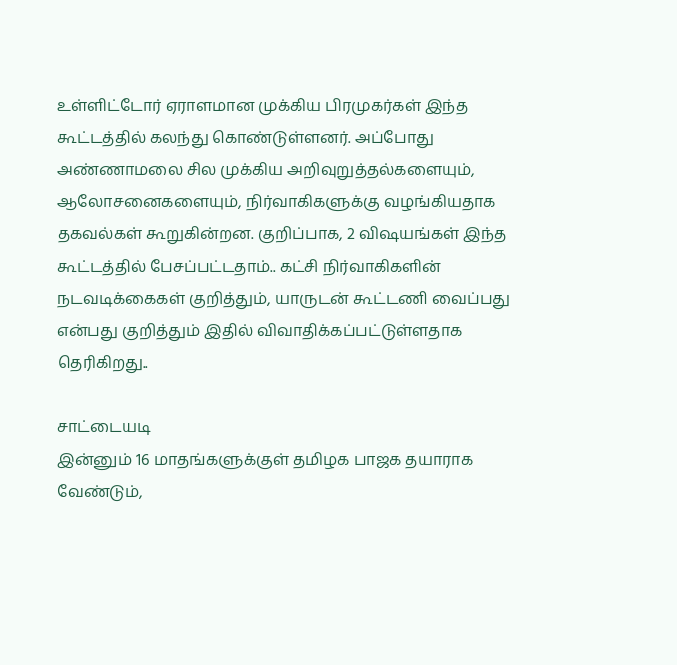உள்ளிட்டோர் ஏராளமான முக்கிய பிரமுகர்கள் இந்த கூட்டத்தில் கலந்து கொண்டுள்ளனர். அப்போது அண்ணாமலை சில முக்கிய அறிவுறுத்தல்களையும், ஆலோசனைகளையும், நிர்வாகிகளுக்கு வழங்கியதாக தகவல்கள் கூறுகின்றன. குறிப்பாக, 2 விஷயங்கள் இந்த கூட்டத்தில் பேசப்பட்டதாம்.. கட்சி நிர்வாகிகளின் நடவடிக்கைகள் குறித்தும், யாருடன் கூட்டணி வைப்பது என்பது குறித்தும் இதில் விவாதிக்கப்பட்டுள்ளதாக தெரிகிறது..

சாட்டையடி
இன்னும் 16 மாதங்களுக்குள் தமிழக பாஜக தயாராக வேண்டும்,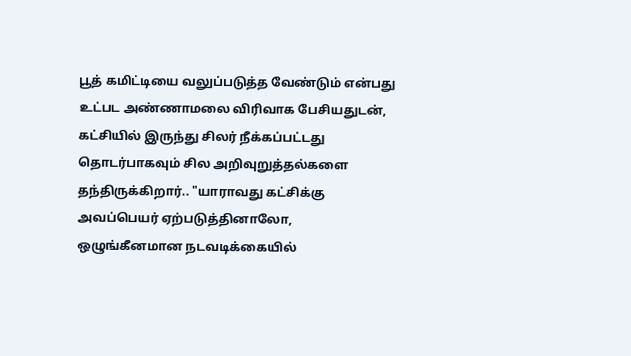பூத் கமிட்டியை வலுப்படுத்த வேண்டும் என்பது உட்பட அண்ணாமலை விரிவாக பேசியதுடன், கட்சியில் இருந்து சிலர் நீக்கப்பட்டது தொடர்பாகவும் சில அறிவுறுத்தல்களை தந்திருக்கிறார்.. "யாராவது கட்சிக்கு அவப்பெயர் ஏற்படுத்தினாலோ, ஒழுங்கீனமான நடவடிக்கையில்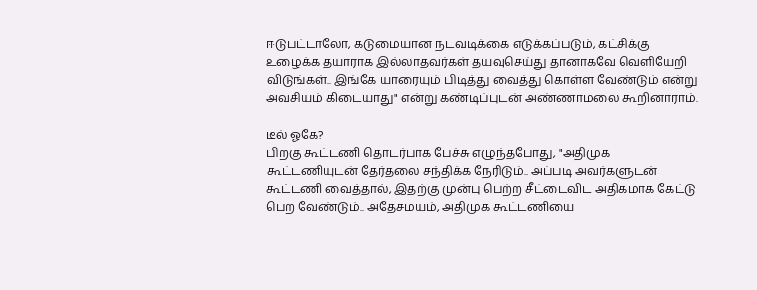ஈடுபட்டாலோ, கடுமையான நடவடிக்கை எடுக்கப்படும், கட்சிக்கு உழைக்க தயாராக இல்லாதவர்கள் தயவுசெய்து தானாகவே வெளியேறி விடுங்கள்.. இங்கே யாரையும் பிடித்து வைத்து கொள்ள வேண்டும் என்று அவசியம் கிடையாது" என்று கண்டிப்புடன் அண்ணாமலை கூறினாராம்.

டீல் ஓகே?
பிறகு கூட்டணி தொடர்பாக பேச்சு எழுந்தபோது, "அதிமுக கூட்டணியுடன் தேர்தலை சந்திக்க நேரிடும்.. அப்படி அவர்களுடன் கூட்டணி வைத்தால், இதற்கு முன்பு பெற்ற சீட்டைவிட அதிகமாக கேட்டு பெற வேண்டும்.. அதேசமயம், அதிமுக கூட்டணியை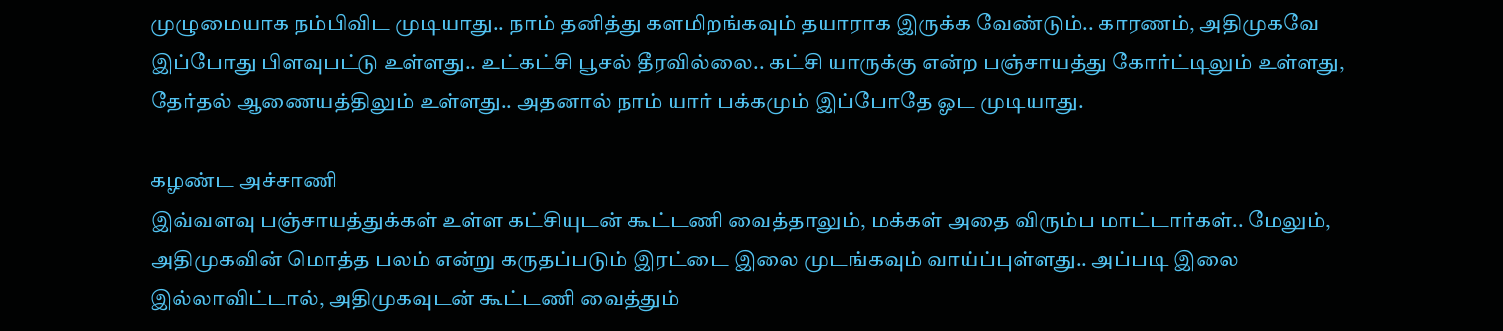முழுமையாக நம்பிவிட முடியாது.. நாம் தனித்து களமிறங்கவும் தயாராக இருக்க வேண்டும்.. காரணம், அதிமுகவே இப்போது பிளவுபட்டு உள்ளது.. உட்கட்சி பூசல் தீரவில்லை.. கட்சி யாருக்கு என்ற பஞ்சாயத்து கோர்ட்டிலும் உள்ளது, தேர்தல் ஆணையத்திலும் உள்ளது.. அதனால் நாம் யார் பக்கமும் இப்போதே ஓட முடியாது.

கழண்ட அச்சாணி
இவ்வளவு பஞ்சாயத்துக்கள் உள்ள கட்சியுடன் கூட்டணி வைத்தாலும், மக்கள் அதை விரும்ப மாட்டார்கள்.. மேலும், அதிமுகவின் மொத்த பலம் என்று கருதப்படும் இரட்டை இலை முடங்கவும் வாய்ப்புள்ளது.. அப்படி இலை இல்லாவிட்டால், அதிமுகவுடன் கூட்டணி வைத்தும்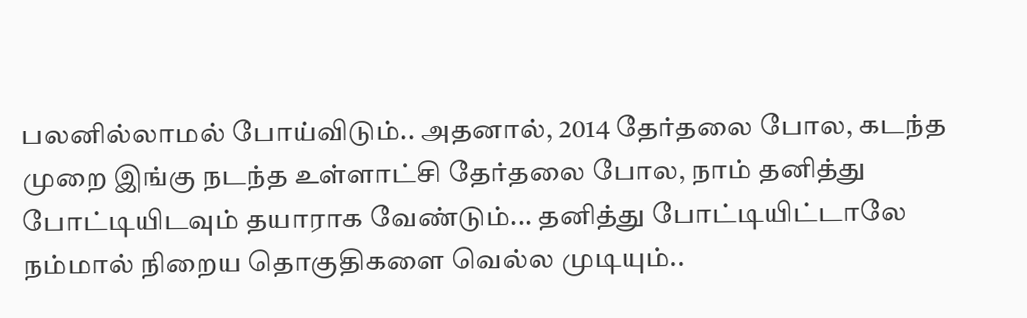பலனில்லாமல் போய்விடும்.. அதனால், 2014 தேர்தலை போல, கடந்த முறை இங்கு நடந்த உள்ளாட்சி தேர்தலை போல, நாம் தனித்து போட்டியிடவும் தயாராக வேண்டும்... தனித்து போட்டியிட்டாலே நம்மால் நிறைய தொகுதிகளை வெல்ல முடியும்..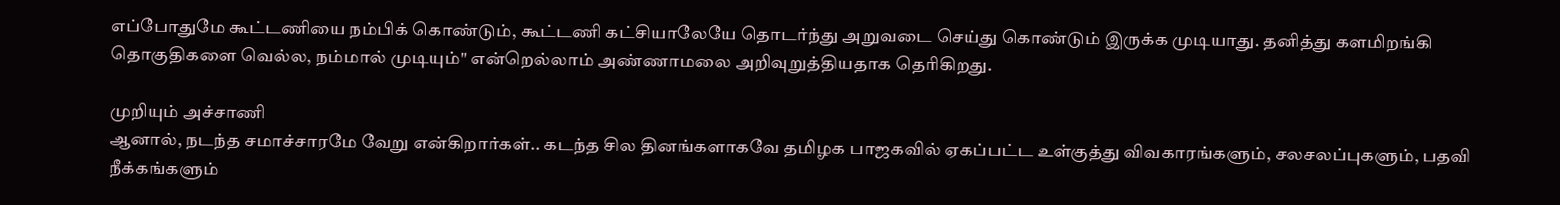எப்போதுமே கூட்டணியை நம்பிக் கொண்டும், கூட்டணி கட்சியாலேயே தொடர்ந்து அறுவடை செய்து கொண்டும் இருக்க முடியாது. தனித்து களமிறங்கி தொகுதிகளை வெல்ல, நம்மால் முடியும்" என்றெல்லாம் அண்ணாமலை அறிவுறுத்தியதாக தெரிகிறது.

முறியும் அச்சாணி
ஆனால், நடந்த சமாச்சாரமே வேறு என்கிறார்கள்.. கடந்த சில தினங்களாகவே தமிழக பாஜகவில் ஏகப்பட்ட உள்குத்து விவகாரங்களும், சலசலப்புகளும், பதவி நீக்கங்களும்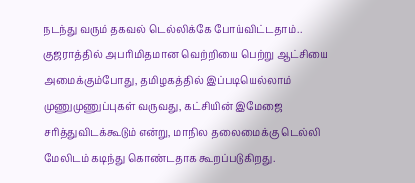நடந்து வரும் தகவல் டெல்லிக்கே போய்விட்டதாம்.. குஜராத்தில் அபரிமிதமான வெற்றியை பெற்று ஆட்சியை அமைக்கும்போது, தமிழகத்தில் இப்படியெல்லாம் முணுமுணுப்புகள் வருவது, கட்சியின் இமேஜை சரித்துவிடக்கூடும் என்று, மாநில தலைமைக்கு டெல்லி மேலிடம் கடிந்து கொண்டதாக கூறப்படுகிறது.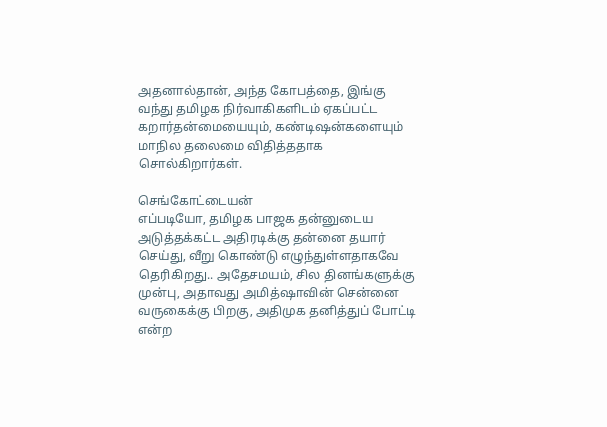அதனால்தான், அந்த கோபத்தை, இங்கு வந்து தமிழக நிர்வாகிகளிடம் ஏகப்பட்ட கறார்தன்மையையும், கண்டிஷன்களையும் மாநில தலைமை விதித்ததாக சொல்கிறார்கள்.

செங்கோட்டையன்
எப்படியோ, தமிழக பாஜக தன்னுடைய அடுத்தக்கட்ட அதிரடிக்கு தன்னை தயார் செய்து, வீறு கொண்டு எழுந்துள்ளதாகவே தெரிகிறது.. அதேசமயம், சில தினங்களுக்கு முன்பு, அதாவது அமித்ஷாவின் சென்னை வருகைக்கு பிறகு, அதிமுக தனித்துப் போட்டி என்ற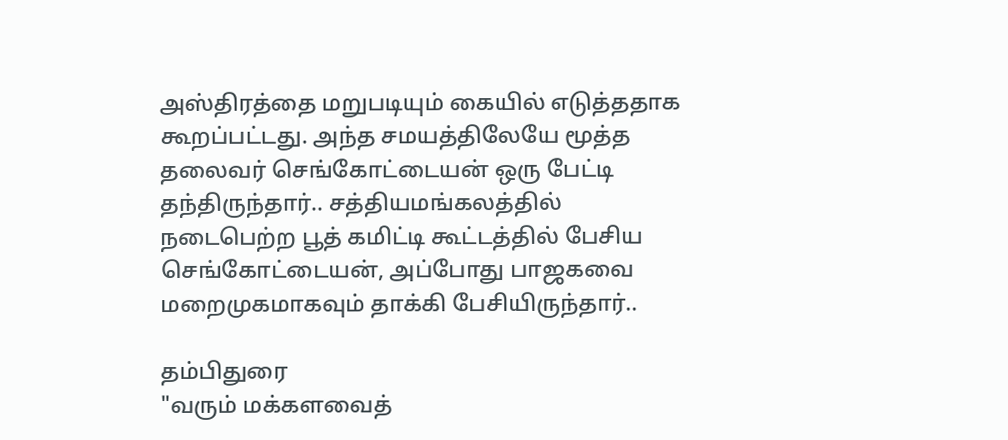அஸ்திரத்தை மறுபடியும் கையில் எடுத்ததாக கூறப்பட்டது. அந்த சமயத்திலேயே மூத்த தலைவர் செங்கோட்டையன் ஒரு பேட்டி தந்திருந்தார்.. சத்தியமங்கலத்தில் நடைபெற்ற பூத் கமிட்டி கூட்டத்தில் பேசிய செங்கோட்டையன், அப்போது பாஜகவை மறைமுகமாகவும் தாக்கி பேசியிருந்தார்..

தம்பிதுரை
"வரும் மக்களவைத்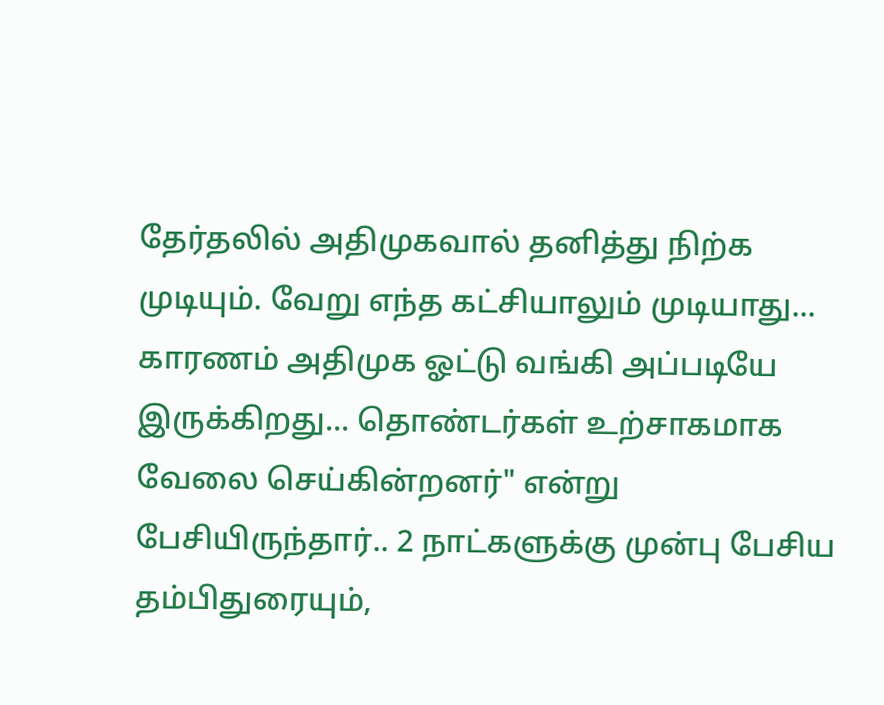தேர்தலில் அதிமுகவால் தனித்து நிற்க முடியும். வேறு எந்த கட்சியாலும் முடியாது... காரணம் அதிமுக ஓட்டு வங்கி அப்படியே இருக்கிறது... தொண்டர்கள் உற்சாகமாக வேலை செய்கின்றனர்" என்று பேசியிருந்தார்.. 2 நாட்களுக்கு முன்பு பேசிய தம்பிதுரையும்,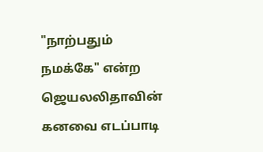"நாற்பதும் நமக்கே" என்ற ஜெயலலிதாவின் கனவை எடப்பாடி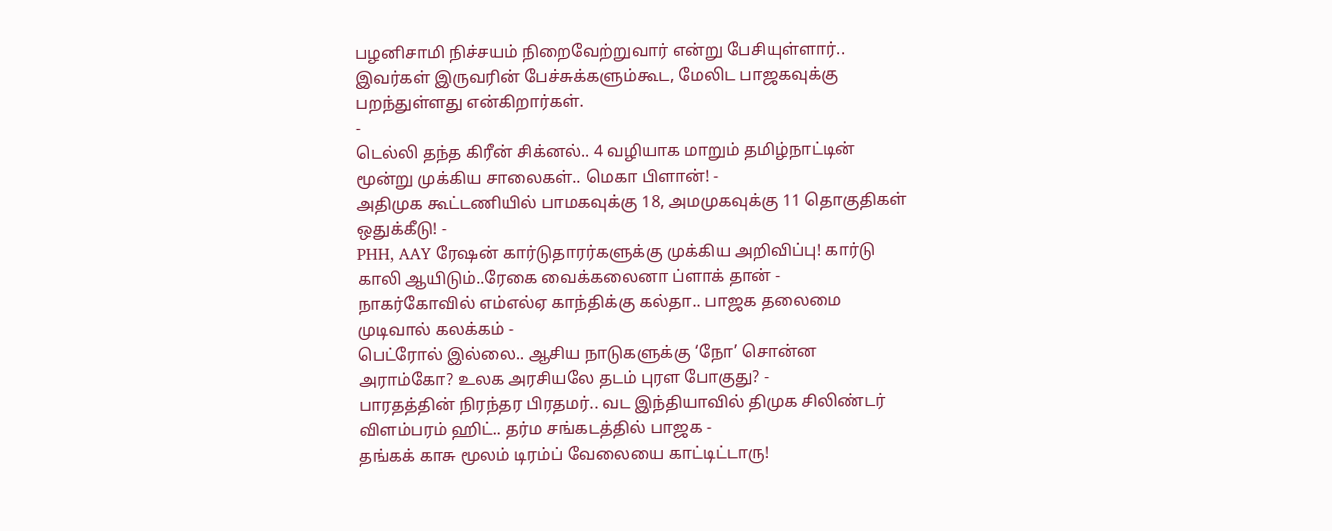பழனிசாமி நிச்சயம் நிறைவேற்றுவார் என்று பேசியுள்ளார்.. இவர்கள் இருவரின் பேச்சுக்களும்கூட, மேலிட பாஜகவுக்கு பறந்துள்ளது என்கிறார்கள்.
-
டெல்லி தந்த கிரீன் சிக்னல்.. 4 வழியாக மாறும் தமிழ்நாட்டின் மூன்று முக்கிய சாலைகள்.. மெகா பிளான்! -
அதிமுக கூட்டணியில் பாமகவுக்கு 18, அமமுகவுக்கு 11 தொகுதிகள் ஒதுக்கீடு! -
PHH, AAY ரேஷன் கார்டுதாரர்களுக்கு முக்கிய அறிவிப்பு! கார்டு காலி ஆயிடும்..ரேகை வைக்கலைனா ப்ளாக் தான் -
நாகர்கோவில் எம்எல்ஏ காந்திக்கு கல்தா.. பாஜக தலைமை முடிவால் கலக்கம் -
பெட்ரோல் இல்லை.. ஆசிய நாடுகளுக்கு ‘நோ’ சொன்ன அராம்கோ? உலக அரசியலே தடம் புரள போகுது? -
பாரதத்தின் நிரந்தர பிரதமர்.. வட இந்தியாவில் திமுக சிலிண்டர் விளம்பரம் ஹிட்.. தர்ம சங்கடத்தில் பாஜக -
தங்கக் காசு மூலம் டிரம்ப் வேலையை காட்டிட்டாரு!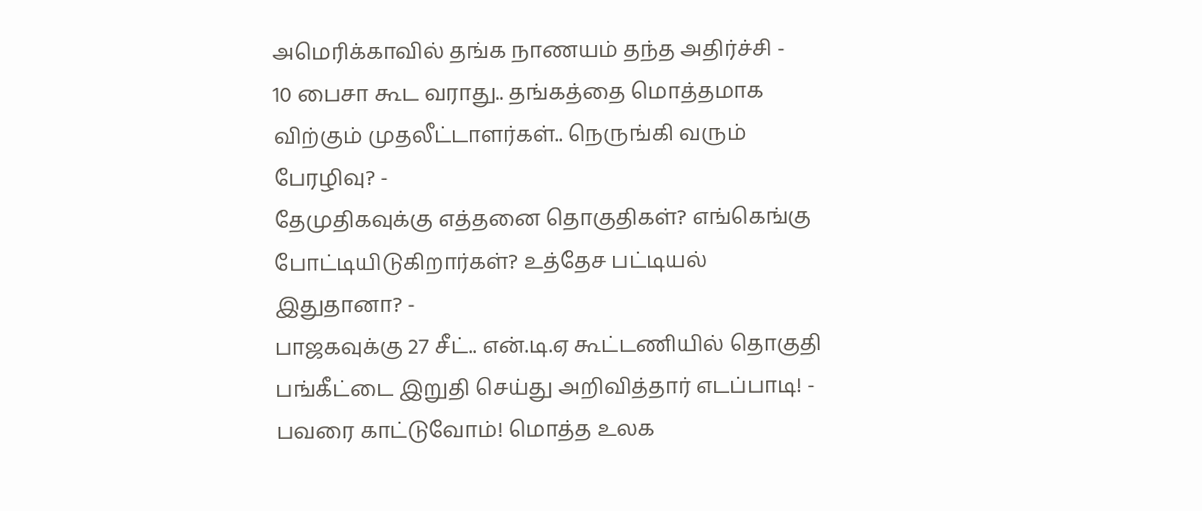அமெரிக்காவில் தங்க நாணயம் தந்த அதிர்ச்சி -
10 பைசா கூட வராது.. தங்கத்தை மொத்தமாக விற்கும் முதலீட்டாளர்கள்.. நெருங்கி வரும் பேரழிவு? -
தேமுதிகவுக்கு எத்தனை தொகுதிகள்? எங்கெங்கு போட்டியிடுகிறார்கள்? உத்தேச பட்டியல் இதுதானா? -
பாஜகவுக்கு 27 சீட்.. என்.டி.ஏ கூட்டணியில் தொகுதி பங்கீட்டை இறுதி செய்து அறிவித்தார் எடப்பாடி! -
பவரை காட்டுவோம்! மொத்த உலக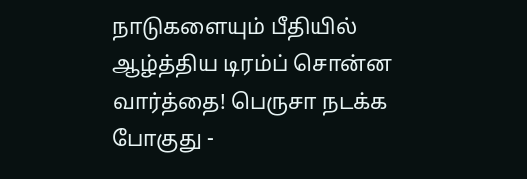நாடுகளையும் பீதியில் ஆழ்த்திய டிரம்ப் சொன்ன வார்த்தை! பெருசா நடக்க போகுது -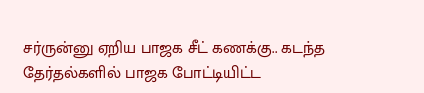சர்ருன்னு ஏறிய பாஜக சீட் கணக்கு.. கடந்த தேர்தல்களில் பாஜக போட்டியிட்ட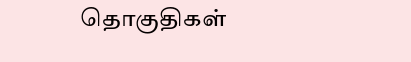தொகுதிகள்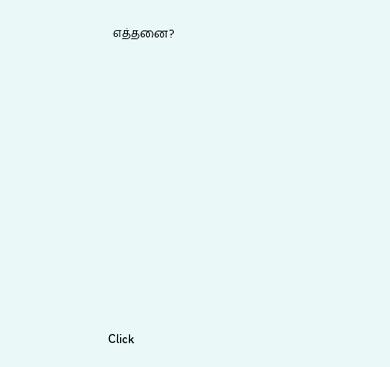எத்தனை?












Click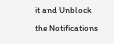it and Unblock the Notifications